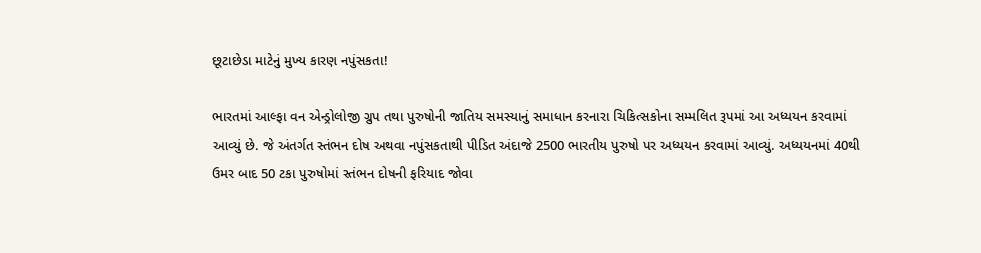છૂટાછેડા માટેનું મુખ્ય કારણ નપુંસકતા!

ભારતમાં આલ્ફા વન એન્ડ્રોલોજી ગ્રુપ તથા પુરુષોની જાતિય સમસ્યાનું સમાધાન કરનારા ચિકિત્સકોના સમ્મલિત રૂપમાં આ અધ્યયન કરવામાં આવ્યું છે. જે અંતર્ગત સ્તંભન દોષ અથવા નપુંસકતાથી પીડિત અંદાજે 2500 ભારતીય પુરુષો પર અધ્યયન કરવામાં આવ્યું. અધ્યયનમાં 40થી ઉમર બાદ 50 ટકા પુરુષોમાં સ્તંભન દોષની ફરિયાદ જોવા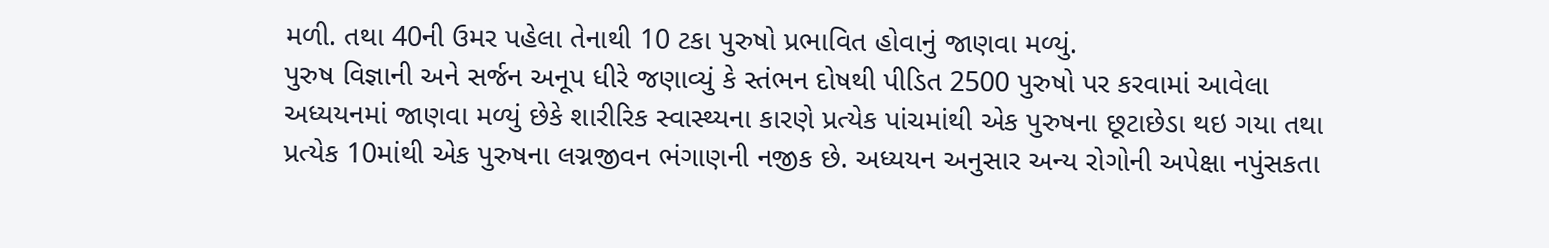મળી. તથા 40ની ઉમર પહેલા તેનાથી 10 ટકા પુરુષો પ્રભાવિત હોવાનું જાણવા મળ્યું.
પુરુષ વિજ્ઞાની અને સર્જન અનૂપ ધીરે જણાવ્યું કે સ્તંભન દોષથી પીડિત 2500 પુરુષો પર કરવામાં આવેલા અધ્યયનમાં જાણવા મળ્યું છેકે શારીરિક સ્વાસ્થ્યના કારણે પ્રત્યેક પાંચમાંથી એક પુરુષના છૂટાછેડા થઇ ગયા તથા પ્રત્યેક 10માંથી એક પુરુષના લગ્નજીવન ભંગાણની નજીક છે. અધ્યયન અનુસાર અન્ય રોગોની અપેક્ષા નપુંસકતા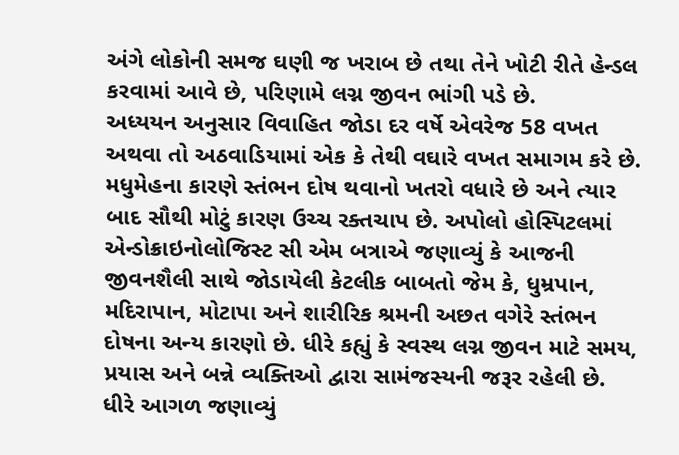અંગે લોકોની સમજ ઘણી જ ખરાબ છે તથા તેને ખોટી રીતે હેન્ડલ કરવામાં આવે છે, પરિણામે લગ્ન જીવન ભાંગી પડે છે.
અધ્યયન અનુસાર વિવાહિત જોડા દર વર્ષે એવરેજ 58 વખત અથવા તો અઠવાડિયામાં એક કે તેથી વઘારે વખત સમાગમ કરે છે. મધુમેહના કારણે સ્તંભન દોષ થવાનો ખતરો વધારે છે અને ત્યાર બાદ સૌથી મોટું કારણ ઉચ્ચ રક્તચાપ છે. અપોલો હોસ્પિટલમાં એન્ડોક્રાઇનોલોજિસ્ટ સી એમ બત્રાએ જણાવ્યું કે આજની જીવનશૈલી સાથે જોડાયેલી કેટલીક બાબતો જેમ કે, ધુમ્રપાન, મદિરાપાન, મોટાપા અને શારીરિક શ્રમની અછત વગેરે સ્તંભન દોષના અન્ય કારણો છે. ધીરે કહ્યું કે સ્વસ્થ લગ્ન જીવન માટે સમય, પ્રયાસ અને બન્ને વ્યક્તિઓ દ્વારા સામંજસ્યની જરૂર રહેલી છે.
ધીરે આગળ જણાવ્યું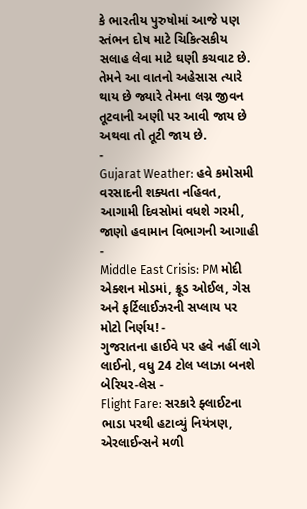કે ભારતીય પુરુષોમાં આજે પણ સ્તંભન દોષ માટે ચિકિત્સકીય સલાહ લેવા માટે ઘણી કચવાટ છે. તેમને આ વાતનો અહેસાસ ત્યારે થાય છે જ્યારે તેમના લગ્ન જીવન તૂટવાની અણી પર આવી જાય છે અથવા તો તૂટી જાય છે.
-
Gujarat Weather: હવે કમોસમી વરસાદની શક્યતા નહિવત, આગામી દિવસોમાં વધશે ગરમી, જાણો હવામાન વિભાગની આગાહી -
Middle East Crisis: PM મોદી એક્શન મોડમાં, ક્રૂડ ઓઈલ, ગેસ અને ફર્ટિલાઈઝરની સપ્લાય પર મોટો નિર્ણય! -
ગુજરાતના હાઈવે પર હવે નહીં લાગે લાઈનો, વધુ 24 ટોલ પ્લાઝા બનશે બેરિયર-લેસ -
Flight Fare: સરકારે ફ્લાઈટના ભાડા પરથી હટાવ્યું નિયંત્રણ, એરલાઈન્સને મળી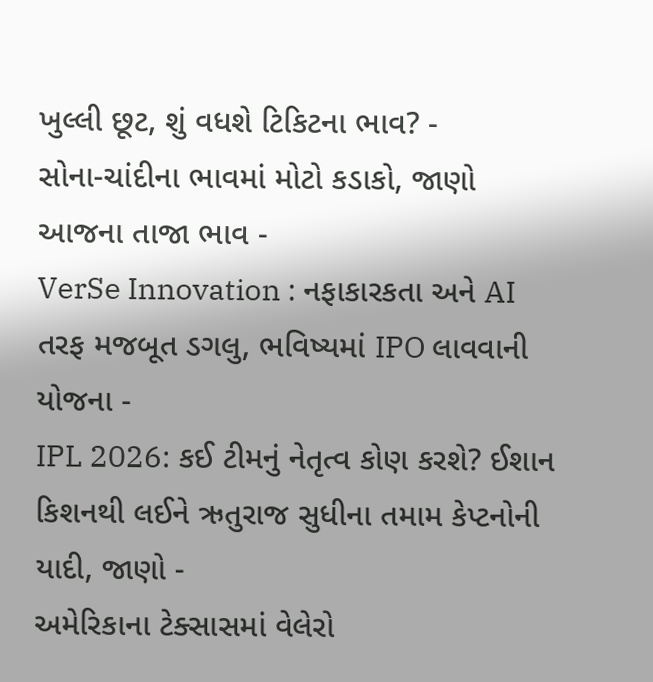ખુલ્લી છૂટ, શું વધશે ટિકિટના ભાવ? -
સોના-ચાંદીના ભાવમાં મોટો કડાકો, જાણો આજના તાજા ભાવ -
VerSe Innovation : નફાકારકતા અને AI તરફ મજબૂત ડગલુ, ભવિષ્યમાં IPO લાવવાની યોજના -
IPL 2026: કઈ ટીમનું નેતૃત્વ કોણ કરશે? ઈશાન કિશનથી લઈને ઋતુરાજ સુધીના તમામ કેપ્ટનોની યાદી, જાણો -
અમેરિકાના ટેક્સાસમાં વેલેરો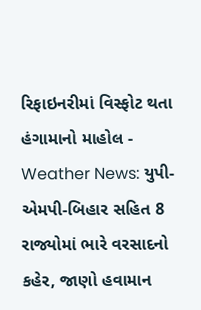રિફાઇનરીમાં વિસ્ફોટ થતા હંગામાનો માહોલ -
Weather News: યુપી-એમપી-બિહાર સહિત 8 રાજ્યોમાં ભારે વરસાદનો કહેર, જાણો હવામાન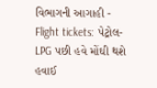વિભાગની આગાહી -
Flight tickets: પેટ્રોલ-LPG પછી હવે મોંઘી થશે હવાઈ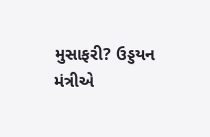મુસાફરી? ઉડ્ડયન મંત્રીએ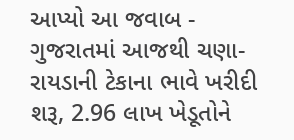આપ્યો આ જવાબ -
ગુજરાતમાં આજથી ચણા-રાયડાની ટેકાના ભાવે ખરીદી શરૂ, 2.96 લાખ ખેડૂતોને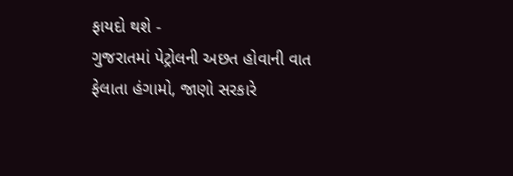ફાયદો થશે -
ગુજરાતમાં પેટ્રોલની અછત હોવાની વાત ફેલાતા હંગામો, જાણો સરકારે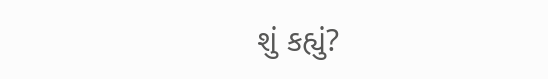શું કહ્યું?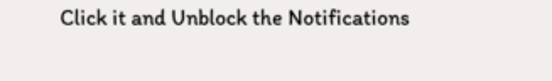Click it and Unblock the Notifications